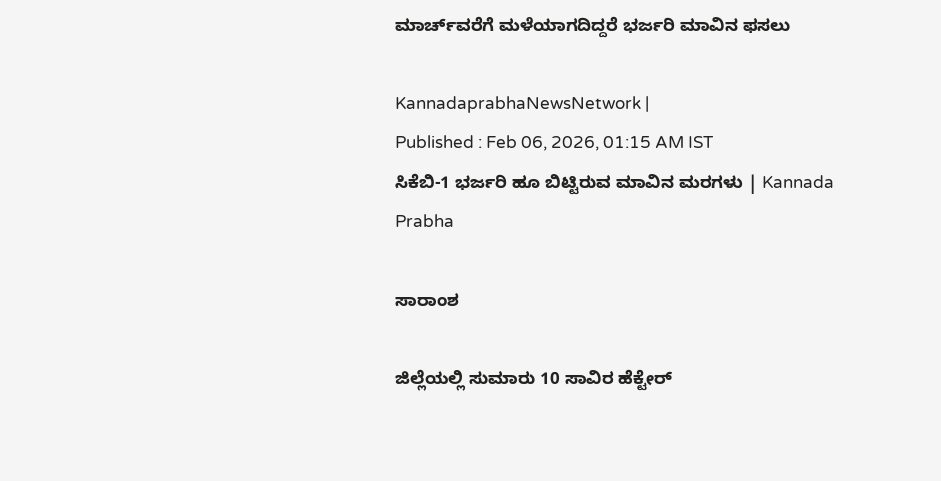ಮಾರ್ಚ್‌ವರೆಗೆ ಮಳೆಯಾಗದಿದ್ದರೆ ಭರ್ಜರಿ ಮಾವಿನ ಫಸಲು

KannadaprabhaNewsNetwork |
Published : Feb 06, 2026, 01:15 AM IST
ಸಿಕೆಬಿ-1 ಭರ್ಜರಿ ಹೂ ಬಿಟ್ಟಿರುವ ಮಾವಿನ ಮರಗಳು | Kannada Prabha

ಸಾರಾಂಶ

ಜಿಲ್ಲೆಯಲ್ಲಿ ಸುಮಾರು 10 ಸಾವಿರ ಹೆಕ್ಟೇರ್‌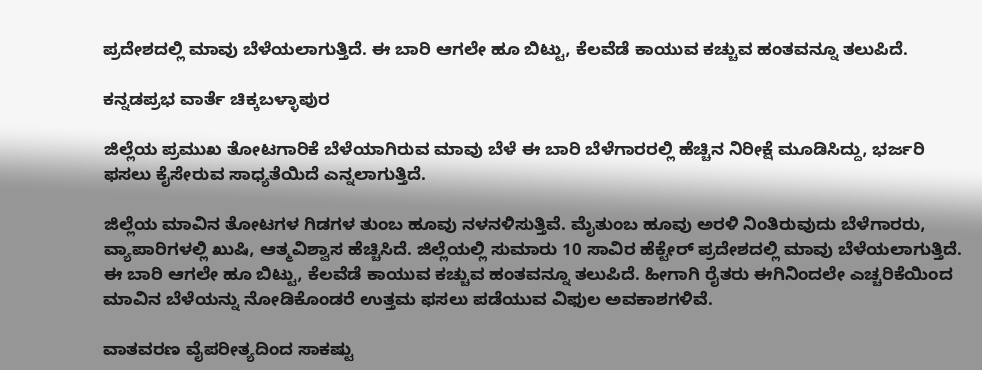ಪ್ರದೇಶದಲ್ಲಿ ಮಾವು ಬೆಳೆಯಲಾಗುತ್ತಿದೆ. ಈ ಬಾರಿ ಆಗಲೇ ಹೂ ಬಿಟ್ಟು, ಕೆಲವೆಡೆ ಕಾಯುವ ಕಚ್ಚುವ ಹಂತವನ್ನೂ ತಲುಪಿದೆ.

ಕನ್ನಡಪ್ರಭ ವಾರ್ತೆ ಚಿಕ್ಕಬಳ್ಳಾಪುರ

ಜಿಲ್ಲೆಯ ಪ್ರಮುಖ ತೋಟಗಾರಿಕೆ ಬೆಳೆಯಾಗಿರುವ ಮಾವು ಬೆಳೆ ಈ ಬಾರಿ ಬೆಳೆಗಾರರಲ್ಲಿ ಹೆಚ್ಚಿನ ನಿರೀಕ್ಷೆ ಮೂಡಿಸಿದ್ದು, ಭರ್ಜರಿ ಫಸಲು ಕೈಸೇರುವ ಸಾಧ್ಯತೆಯಿದೆ ಎನ್ನಲಾಗುತ್ತಿದೆ.

ಜಿಲ್ಲೆಯ ಮಾವಿನ ತೋಟಗಳ ಗಿಡಗಳ ತುಂಬ ಹೂವು ನಳನಳಿಸುತ್ತಿವೆ. ಮೈತುಂಬ ಹೂವು ಅರಳಿ ನಿಂತಿರುವುದು ಬೆಳೆಗಾರರು, ವ್ಯಾಪಾರಿಗಳಲ್ಲಿ ಖುಷಿ, ಆತ್ಮವಿಶ್ವಾಸ ಹೆಚ್ಚಿಸಿದೆ. ಜಿಲ್ಲೆಯಲ್ಲಿ ಸುಮಾರು 10 ಸಾವಿರ ಹೆಕ್ಟೇರ್‌ ಪ್ರದೇಶದಲ್ಲಿ ಮಾವು ಬೆಳೆಯಲಾಗುತ್ತಿದೆ. ಈ ಬಾರಿ ಆಗಲೇ ಹೂ ಬಿಟ್ಟು, ಕೆಲವೆಡೆ ಕಾಯುವ ಕಚ್ಚುವ ಹಂತವನ್ನೂ ತಲುಪಿದೆ. ಹೀಗಾಗಿ ರೈತರು ಈಗಿನಿಂದಲೇ ಎಚ್ಚರಿಕೆಯಿಂದ ಮಾವಿನ ಬೆಳೆಯನ್ನು ನೋಡಿಕೊಂಡರೆ ಉತ್ತಮ ಫಸಲು ಪಡೆಯುವ ವಿಫುಲ ಅವಕಾಶಗಳಿವೆ.

ವಾತವರಣ ವೈಪರೀತ್ಯದಿಂದ ಸಾಕಷ್ಟು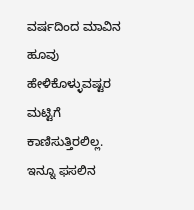ವರ್ಷದಿಂದ ಮಾವಿನ ಹೂವು ಹೇಳಿಕೊಳ್ಳುವಷ್ಟರ ಮಟ್ಟಿಗೆ ಕಾಣಿಸುತ್ತಿರಲಿಲ್ಲ. ಇನ್ನೂ ಫಸಲಿನ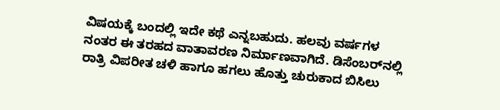ವಿಷಯಕ್ಕೆ ಬಂದಲ್ಲಿ ಇದೇ ಕಥೆ ಎನ್ನಬಹುದು. ಹಲವು ವರ್ಷಗಳ ನಂತರ ಈ ತರಹದ ವಾತಾವರಣ ನಿರ್ಮಾಣವಾಗಿದೆ. ಡಿಸೆಂಬರ್‌ನಲ್ಲಿ ರಾತ್ರಿ ವಿಪರೀತ ಚಳಿ ಹಾಗೂ ಹಗಲು ಹೊತ್ತು ಚುರುಕಾದ ಬಿಸಿಲು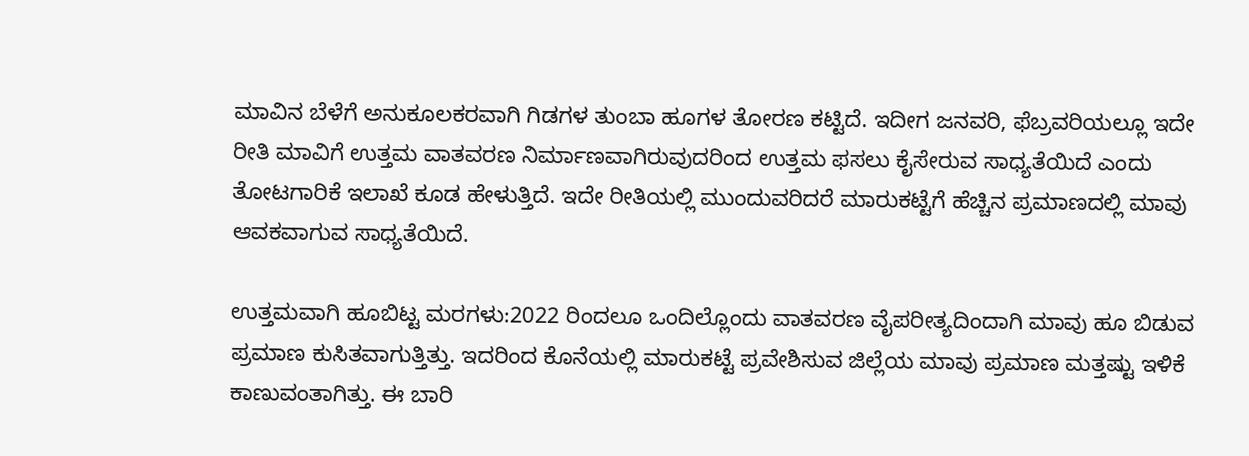ಮಾವಿನ ಬೆಳೆಗೆ ಅನುಕೂಲಕರವಾಗಿ ಗಿಡಗಳ ತುಂಬಾ ಹೂಗಳ ತೋರಣ ಕಟ್ಟಿದೆ. ಇದೀಗ ಜನವರಿ, ಫೆಬ್ರವರಿಯಲ್ಲೂ ಇದೇ ರೀತಿ ಮಾವಿಗೆ ಉತ್ತಮ ವಾತವರಣ ನಿರ್ಮಾಣವಾಗಿರುವುದರಿಂದ ಉತ್ತಮ ಫಸಲು ಕೈಸೇರುವ ಸಾಧ್ಯತೆಯಿದೆ ಎಂದು ತೋಟಗಾರಿಕೆ ಇಲಾಖೆ ಕೂಡ ಹೇಳುತ್ತಿದೆ. ಇದೇ ರೀತಿಯಲ್ಲಿ ಮುಂದುವರಿದರೆ ಮಾರುಕಟ್ಟೆಗೆ ಹೆಚ್ಚಿನ ಪ್ರಮಾಣದಲ್ಲಿ ಮಾವು ಆವಕವಾಗುವ ಸಾಧ್ಯತೆಯಿದೆ.

ಉತ್ತಮವಾಗಿ ಹೂಬಿಟ್ಟ ಮರಗಳು:2022 ರಿಂದಲೂ ಒಂದಿಲ್ಲೊಂದು ವಾತವರಣ ವೈಪರೀತ್ಯದಿಂದಾಗಿ ಮಾವು ಹೂ ಬಿಡುವ ಪ್ರಮಾಣ ಕುಸಿತವಾಗುತ್ತಿತ್ತು. ಇದರಿಂದ ಕೊನೆಯಲ್ಲಿ ಮಾರುಕಟ್ಟೆ ಪ್ರವೇಶಿಸುವ ಜಿಲ್ಲೆಯ ಮಾವು ಪ್ರಮಾಣ ಮತ್ತಷ್ಟು ಇಳಿಕೆ ಕಾಣುವಂತಾಗಿತ್ತು. ಈ ಬಾರಿ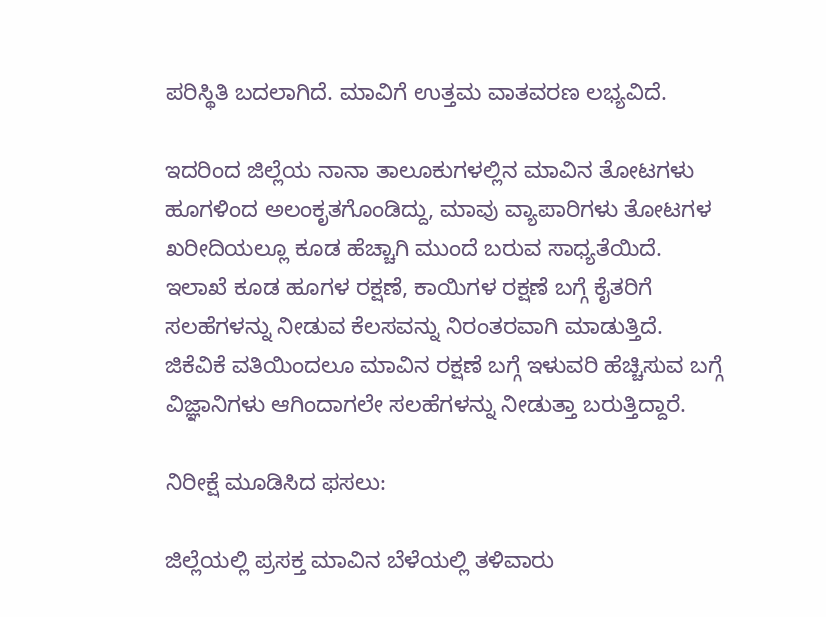ಪರಿಸ್ಥಿತಿ ಬದಲಾಗಿದೆ. ಮಾವಿಗೆ ಉತ್ತಮ ವಾತವರಣ ಲಭ್ಯವಿದೆ.

ಇದರಿಂದ ಜಿಲ್ಲೆಯ ನಾನಾ ತಾಲೂಕುಗಳಲ್ಲಿನ ಮಾವಿನ ತೋಟಗಳು ಹೂಗಳಿಂದ ಅಲಂಕೃತಗೊಂಡಿದ್ದು, ಮಾವು ವ್ಯಾಪಾರಿಗಳು ತೋಟಗಳ ಖರೀದಿಯಲ್ಲೂ ಕೂಡ ಹೆಚ್ಚಾಗಿ ಮುಂದೆ ಬರುವ ಸಾಧ್ಯತೆಯಿದೆ. ಇಲಾಖೆ ಕೂಡ ಹೂಗಳ ರಕ್ಷಣೆ, ಕಾಯಿಗಳ ರಕ್ಷಣೆ ಬಗ್ಗೆ ಕೈತರಿಗೆ ಸಲಹೆಗಳನ್ನು ನೀಡುವ ಕೆಲಸವನ್ನು ನಿರಂತರವಾಗಿ ಮಾಡುತ್ತಿದೆ. ಜಿಕೆವಿಕೆ ವತಿಯಿಂದಲೂ ಮಾವಿನ ರಕ್ಷಣೆ ಬಗ್ಗೆ ಇಳುವರಿ ಹೆಚ್ಚಿಸುವ ಬಗ್ಗೆ ವಿಜ್ಞಾನಿಗಳು ಆಗಿಂದಾಗಲೇ ಸಲಹೆಗಳನ್ನು ನೀಡುತ್ತಾ ಬರುತ್ತಿದ್ದಾರೆ.

ನಿರೀಕ್ಷೆ ಮೂಡಿಸಿದ ಫಸಲು:

ಜಿಲ್ಲೆಯಲ್ಲಿ ಪ್ರಸಕ್ತ ಮಾವಿನ ಬೆಳೆಯಲ್ಲಿ ತಳಿವಾರು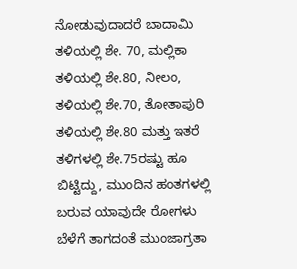ನೋಡುವುದಾದರೆ ಬಾದಾಮಿ ತಳಿಯಲ್ಲಿ ಶೇ. 70, ಮಲ್ಲಿಕಾ ತಳಿಯಲ್ಲಿ ಶೇ.80, ನೀಲಂ, ತಳಿಯಲ್ಲಿ ಶೇ.70, ತೋತಾಪುರಿ ತಳಿಯಲ್ಲಿ ಶೇ.80 ಮತ್ತು ಇತರೆ ತಳಿಗಳಲ್ಲಿ ಶೇ.75ರಷ್ಟು ಹೂ ಬಿಟ್ಟಿದ್ದು, ಮುಂದಿನ ಹಂತಗಳಲ್ಲಿ ಬರುವ ಯಾವುದೇ ರೋಗಳು ಬೆಳೆಗೆ ತಾಗದಂತೆ ಮುಂಜಾಗ್ರತಾ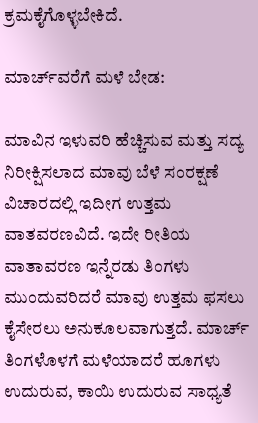ಕ್ರಮಕೈಗೊಳ್ಳಬೇಕಿದೆ.

ಮಾರ್ಚ್‌ವರೆಗೆ ಮಳೆ ಬೇಡ:

ಮಾವಿನ ಇಳುವರಿ ಹೆಚ್ಚಿಸುವ ಮತ್ತು ಸದ್ಯ ನಿರೀಕ್ಷಿಸಲಾದ ಮಾವು ಬೆಳೆ ಸಂರಕ್ಷಣೆ ವಿಚಾರದಲ್ಲಿ ಇದೀಗ ಉತ್ತಮ ವಾತವರಣವಿದೆ. ಇದೇ ರೀತಿಯ ವಾತಾವರಣ ಇನ್ನೆರಡು ತಿಂಗಳು ಮುಂದುವರಿದರೆ ಮಾವು ಉತ್ತಮ ಫಸಲು ಕೈಸೇರಲು ಅನುಕೂಲವಾಗುತ್ತದೆ. ಮಾರ್ಚ್ ತಿಂಗಳೊಳಗೆ ಮಳೆಯಾದರೆ ಹೂಗಳು ಉದುರುವ, ಕಾಯಿ ಉದುರುವ ಸಾಧ್ಯತೆ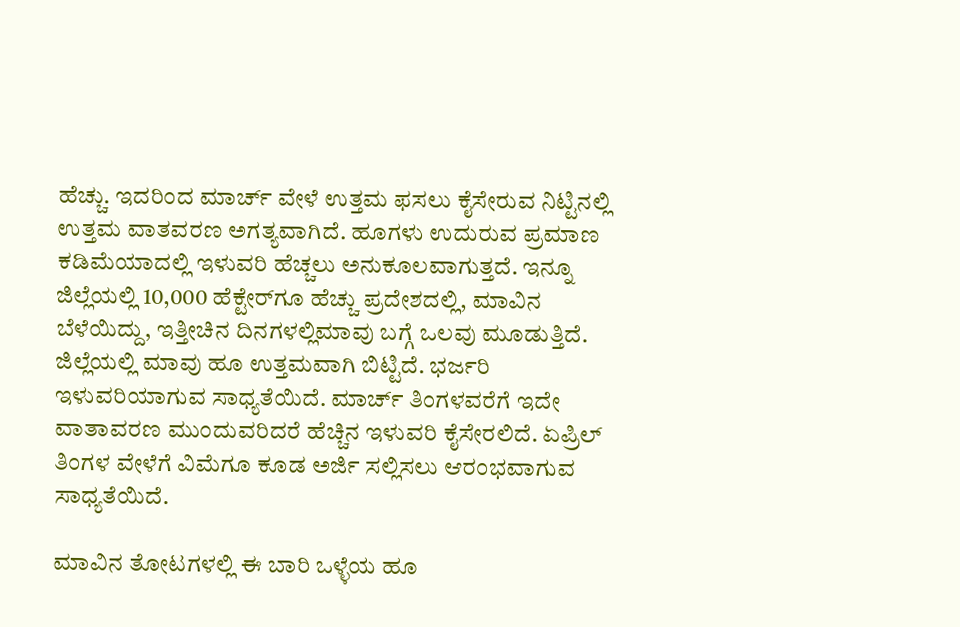ಹೆಚ್ಚು. ಇದರಿಂದ ಮಾರ್ಚ್ ವೇಳೆ ಉತ್ತಮ ಫಸಲು ಕೈಸೇರುವ ನಿಟ್ಟಿನಲ್ಲಿ ಉತ್ತಮ ವಾತವರಣ ಅಗತ್ಯವಾಗಿದೆ. ಹೂಗಳು ಉದುರುವ ಪ್ರಮಾಣ ಕಡಿಮೆಯಾದಲ್ಲಿ ಇಳುವರಿ ಹೆಚ್ಚಲು ಅನುಕೂಲವಾಗುತ್ತದೆ. ಇನ್ನೂ ಜಿಲ್ಲೆಯಲ್ಲಿ 10,000 ಹೆಕ್ಟೇರ್‌ಗೂ ಹೆಚ್ಚು ಪ್ರದೇಶದಲ್ಲಿ, ಮಾವಿನ ಬೆಳೆಯಿದ್ದು, ಇತ್ತೀಚಿನ ದಿನಗಳಲ್ಲಿಮಾವು ಬಗ್ಗೆ ಒಲವು ಮೂಡುತ್ತಿದೆ. ಜಿಲ್ಲೆಯಲ್ಲಿ ಮಾವು ಹೂ ಉತ್ತಮವಾಗಿ ಬಿಟ್ಟಿದೆ. ಭರ್ಜರಿ ಇಳುವರಿಯಾಗುವ ಸಾಧ್ಯತೆಯಿದೆ. ಮಾರ್ಚ್ ತಿಂಗಳವರೆಗೆ ಇದೇ ವಾತಾವರಣ ಮುಂದುವರಿದರೆ ಹೆಚ್ಚಿನ ಇಳುವರಿ ಕೈಸೇರಲಿದೆ. ಏಪ್ರಿಲ್‌ ತಿಂಗಳ ವೇಳೆಗೆ ವಿಮೆಗೂ ಕೂಡ ಅರ್ಜಿ ಸಲ್ಲಿಸಲು ಆರಂಭವಾಗುವ ಸಾಧ್ಯತೆಯಿದೆ.

ಮಾವಿನ ತೋಟಗಳಲ್ಲಿ ಈ ಬಾರಿ ಒಳ್ಳೆಯ ಹೂ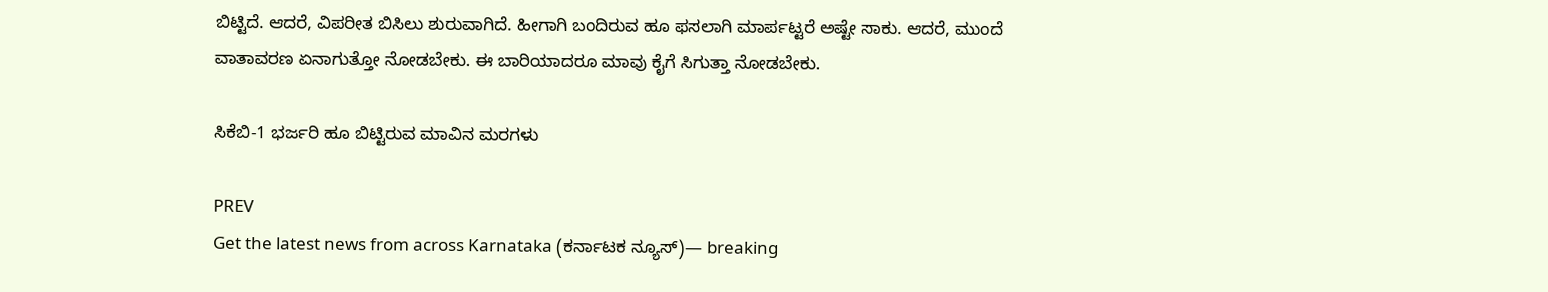ಬಿಟ್ಟಿದೆ. ಆದರೆ, ವಿಪರೀತ ಬಿಸಿಲು ಶುರುವಾಗಿದೆ. ಹೀಗಾಗಿ ಬಂದಿರುವ ಹೂ ಫಸಲಾಗಿ ಮಾರ್ಪಟ್ಟರೆ ಅಷ್ಟೇ ಸಾಕು. ಆದರೆ, ಮುಂದೆ ವಾತಾವರಣ ಏನಾಗುತ್ತೋ ನೋಡಬೇಕು. ಈ ಬಾರಿಯಾದರೂ ಮಾವು ಕೈಗೆ ಸಿಗುತ್ತಾ ನೋಡಬೇಕು.

ಸಿಕೆಬಿ-1 ಭರ್ಜರಿ ಹೂ ಬಿಟ್ಟಿರುವ ಮಾವಿನ ಮರಗಳು

PREV
Get the latest news from across Karnataka (ಕರ್ನಾಟಕ ನ್ಯೂಸ್)— breaking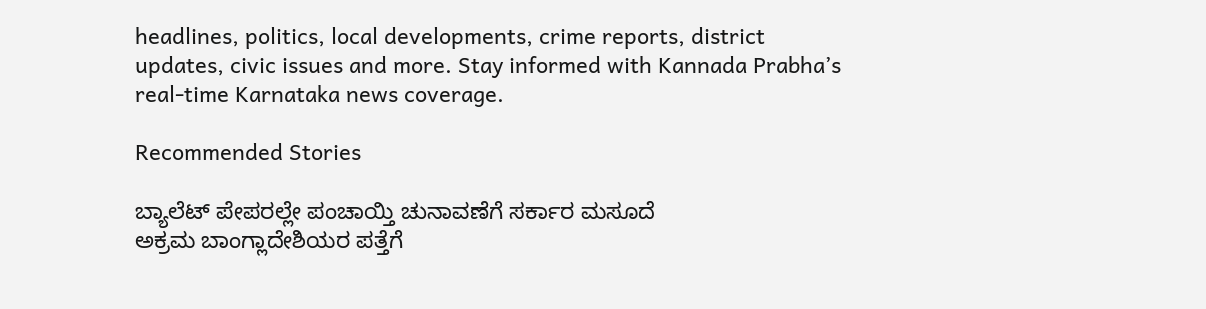headlines, politics, local developments, crime reports, district updates, civic issues and more. Stay informed with Kannada Prabha’s real‑time Karnataka news coverage.

Recommended Stories

ಬ್ಯಾಲೆಟ್‌ ಪೇಪರಲ್ಲೇ ಪಂಚಾಯ್ತಿ ಚುನಾವಣೆಗೆ ಸರ್ಕಾರ ಮಸೂದೆ
ಅಕ್ರಮ ಬಾಂಗ್ಲಾದೇಶಿಯರ ಪತ್ತೆಗೆ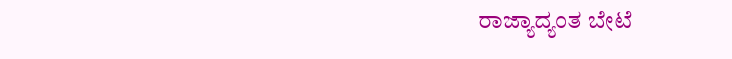ರಾಜ್ಯಾದ್ಯಂತ ಬೇಟೆ